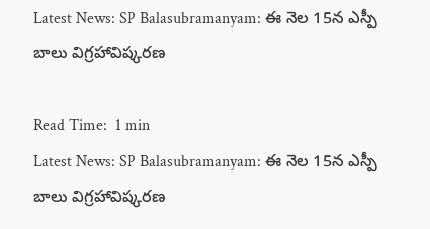Latest News: SP Balasubramanyam: ఈ నెల 15న ఎస్పీ బాలు విగ్రహావిష్కరణ

Read Time:  1 min
Latest News: SP Balasubramanyam: ఈ నెల 15న ఎస్పీ బాలు విగ్రహావిష్కరణ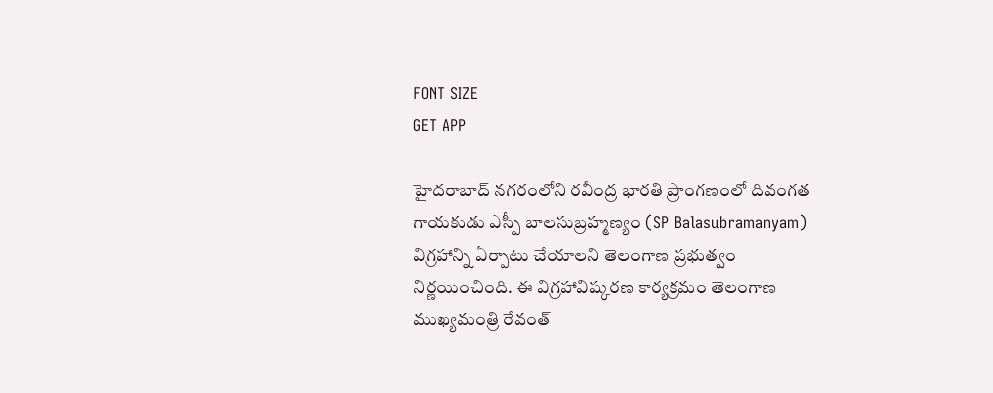FONT SIZE
GET APP

హైదరాబాద్ నగరంలోని రవీంద్ర భారతి ప్రాంగణంలో దివంగత గాయకుడు ఎస్పీ బాలసుబ్రహ్మణ్యం (SP Balasubramanyam) విగ్రహాన్ని ఏర్పాటు చేయాలని తెలంగాణ ప్రభుత్వం నిర్ణయించింది. ఈ విగ్రహావిష్కరణ కార్యక్రమం తెలంగాణ ముఖ్యమంత్రి రేవంత్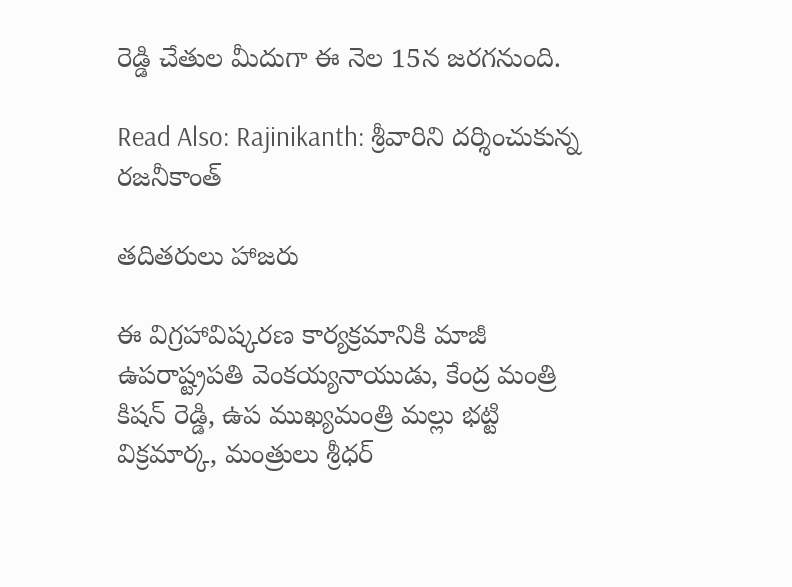రెడ్డి చేతుల మీదుగా ఈ నెల 15న జరగనుంది.

Read Also: Rajinikanth: శ్రీవారిని దర్శించుకున్న రజనీకాంత్

తదితరులు హాజరు

ఈ విగ్రహావిష్కరణ కార్యక్రమానికి మాజీ ఉపరాష్ట్రపతి వెంకయ్యనాయుడు, కేంద్ర మంత్రి కిషన్ రెడ్డి, ఉప ముఖ్యమంత్రి మల్లు భట్టి విక్రమార్క, మంత్రులు శ్రీధర్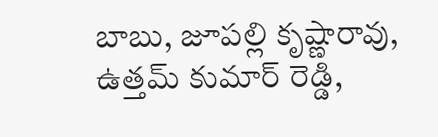బాబు, జూపల్లి కృష్ణారావు, ఉత్తమ్ కుమార్ రెడ్డి,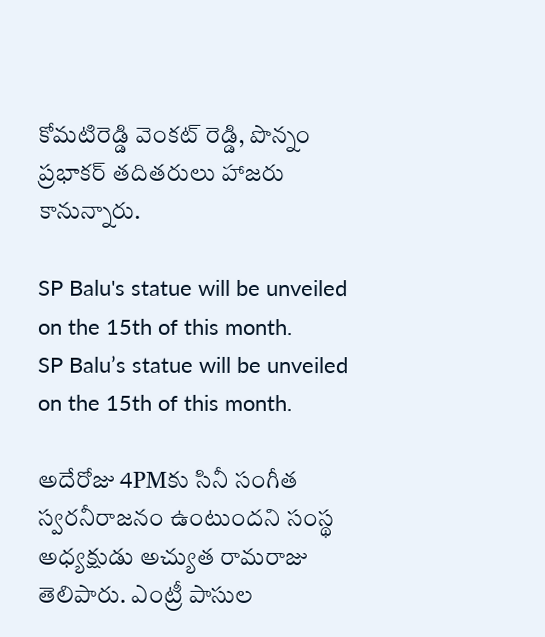కోమటిరెడ్డి వెంకట్ రెడ్డి, పొన్నం ప్రభాకర్ తదితరులు హాజరు కానున్నారు.

SP Balu's statue will be unveiled on the 15th of this month.
SP Balu’s statue will be unveiled on the 15th of this month.

అదేరోజు 4PMకు సినీ సంగీత స్వరనీరాజనం ఉంటుందని సంస్థ అధ్యక్షుడు అచ్యుత రామరాజు తెలిపారు. ఎంట్రీ పాసుల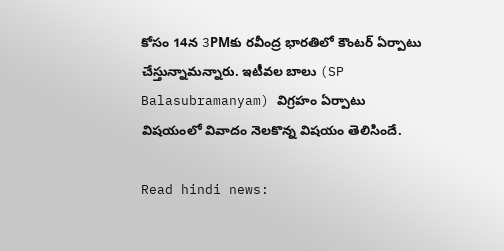కోసం 14న 3PMకు రవీంద్ర భారతిలో కౌంటర్ ఏర్పాటు చేస్తున్నామన్నారు. ఇటీవల బాలు (SP Balasubramanyam) విగ్రహం ఏర్పాటు విషయంలో వివాదం నెలకొన్న విషయం తెలిసిందే.

Read hindi news: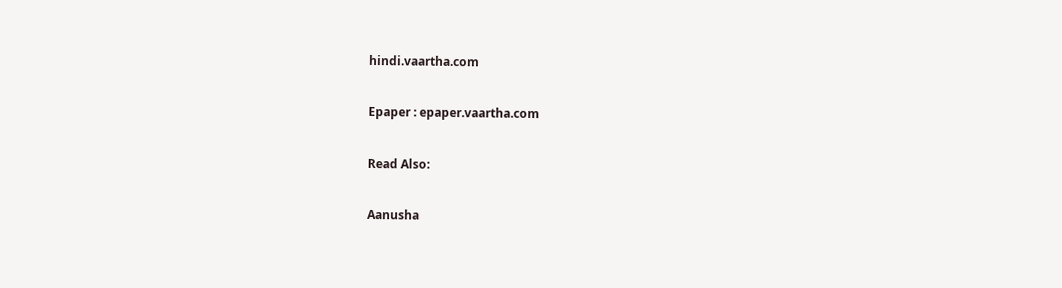hindi.vaartha.com

Epaper : epaper.vaartha.com

Read Also:

Aanusha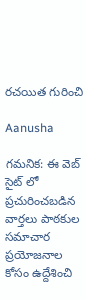రచయిత గురించి

Aanusha

గమనిక: ఈ వెబ్ సైట్ లో ప్రచురించబడిన వార్తలు పాఠకుల సమాచార ప్రయోజనాల కోసం ఉద్దేశించి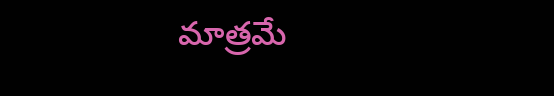మాత్రమే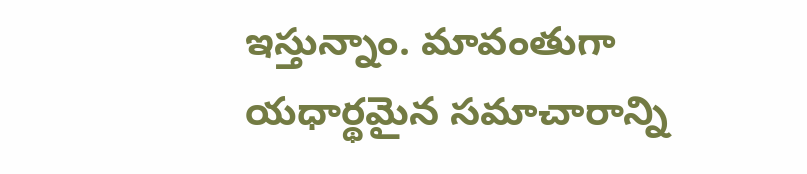ఇస్తున్నాం. మావంతుగా యధార్థమైన సమాచారాన్ని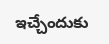ఇచ్చేందుకు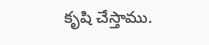కృషి చేస్తాము.